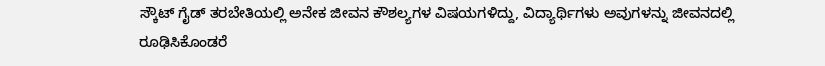ಸ್ಕೌಟ್ ಗೈಡ್ ತರಬೇತಿಯಲ್ಲಿ ಅನೇಕ ಜೀವನ ಕೌಶಲ್ಯಗಳ ವಿಷಯಗಳಿದ್ದು, ವಿದ್ಯಾರ್ಥಿಗಳು ಅವುಗಳನ್ನು ಜೀವನದಲ್ಲಿ ರೂಢಿಸಿಕೊಂಡರೆ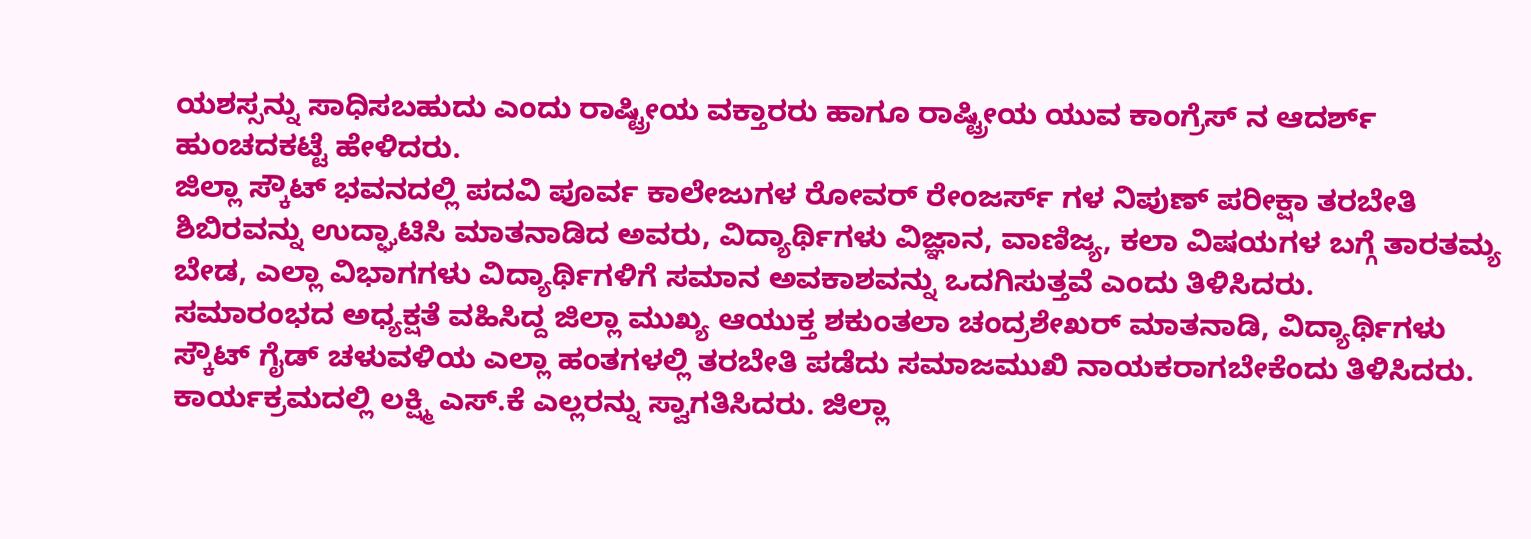ಯಶಸ್ಸನ್ನು ಸಾಧಿಸಬಹುದು ಎಂದು ರಾಷ್ಟ್ರೀಯ ವಕ್ತಾರರು ಹಾಗೂ ರಾಷ್ಟ್ರೀಯ ಯುವ ಕಾಂಗ್ರೆಸ್ ನ ಆದರ್ಶ್ ಹುಂಚದಕಟ್ಟೆ ಹೇಳಿದರು.
ಜಿಲ್ಲಾ ಸ್ಕೌಟ್ ಭವನದಲ್ಲಿ ಪದವಿ ಪೂರ್ವ ಕಾಲೇಜುಗಳ ರೋವರ್ ರೇಂಜರ್ಸ್ ಗಳ ನಿಪುಣ್ ಪರೀಕ್ಷಾ ತರಬೇತಿ ಶಿಬಿರವನ್ನು ಉದ್ಘಾಟಿಸಿ ಮಾತನಾಡಿದ ಅವರು, ವಿದ್ಯಾರ್ಥಿಗಳು ವಿಜ್ಞಾನ, ವಾಣಿಜ್ಯ, ಕಲಾ ವಿಷಯಗಳ ಬಗ್ಗೆ ತಾರತಮ್ಯ ಬೇಡ, ಎಲ್ಲಾ ವಿಭಾಗಗಳು ವಿದ್ಯಾರ್ಥಿಗಳಿಗೆ ಸಮಾನ ಅವಕಾಶವನ್ನು ಒದಗಿಸುತ್ತವೆ ಎಂದು ತಿಳಿಸಿದರು.
ಸಮಾರಂಭದ ಅಧ್ಯಕ್ಷತೆ ವಹಿಸಿದ್ದ ಜಿಲ್ಲಾ ಮುಖ್ಯ ಆಯುಕ್ತ ಶಕುಂತಲಾ ಚಂದ್ರಶೇಖರ್ ಮಾತನಾಡಿ, ವಿದ್ಯಾರ್ಥಿಗಳು ಸ್ಕೌಟ್ ಗೈಡ್ ಚಳುವಳಿಯ ಎಲ್ಲಾ ಹಂತಗಳಲ್ಲಿ ತರಬೇತಿ ಪಡೆದು ಸಮಾಜಮುಖಿ ನಾಯಕರಾಗಬೇಕೆಂದು ತಿಳಿಸಿದರು.
ಕಾರ್ಯಕ್ರಮದಲ್ಲಿ ಲಕ್ಷ್ಮಿ ಎಸ್.ಕೆ ಎಲ್ಲರನ್ನು ಸ್ವಾಗತಿಸಿದರು. ಜಿಲ್ಲಾ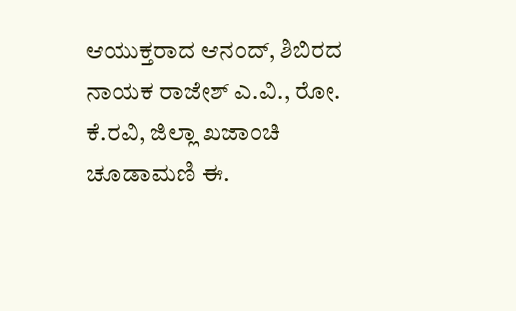ಆಯುಕ್ತರಾದ ಆನಂದ್, ಶಿಬಿರದ ನಾಯಕ ರಾಜೇಶ್ ಎ.ವಿ., ರೋ. ಕೆ.ರವಿ, ಜಿಲ್ಲಾ ಖಜಾಂಚಿ ಚೂಡಾಮಣಿ ಈ.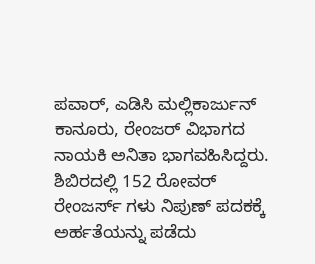ಪವಾರ್, ಎಡಿಸಿ ಮಲ್ಲಿಕಾರ್ಜುನ್ ಕಾನೂರು, ರೇಂಜರ್ ವಿಭಾಗದ ನಾಯಕಿ ಅನಿತಾ ಭಾಗವಹಿಸಿದ್ದರು. ಶಿಬಿರದಲ್ಲಿ 152 ರೋವರ್ ರೇಂಜರ್ಸ್ ಗಳು ನಿಪುಣ್ ಪದಕಕ್ಕೆ ಅರ್ಹತೆಯನ್ನು ಪಡೆದು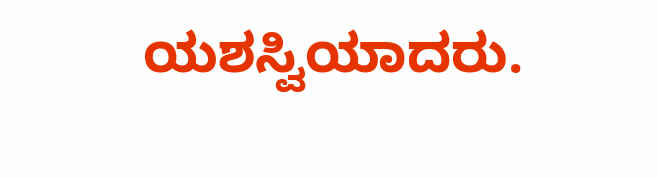ಯಶಸ್ವಿಯಾದರು.